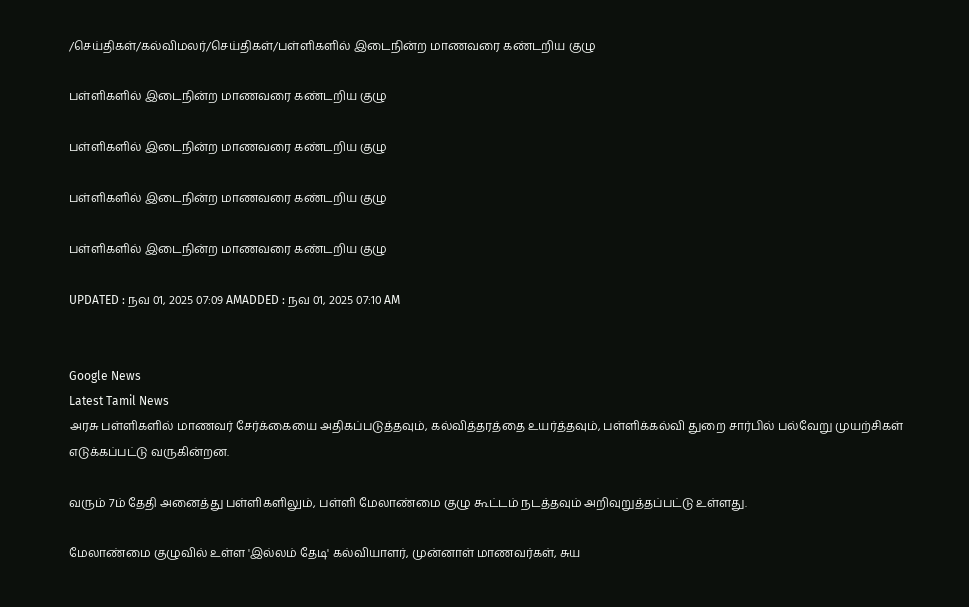/செய்திகள்/கல்விமலர்/செய்திகள்/பள்ளிகளில் இடைநின்ற மாணவரை கண்டறிய குழு

பள்ளிகளில் இடைநின்ற மாணவரை கண்டறிய குழு

பள்ளிகளில் இடைநின்ற மாணவரை கண்டறிய குழு

பள்ளிகளில் இடைநின்ற மாணவரை கண்டறிய குழு

பள்ளிகளில் இடைநின்ற மாணவரை கண்டறிய குழு

UPDATED : நவ 01, 2025 07:09 AMADDED : நவ 01, 2025 07:10 AM


Google News
Latest Tamil News
அரசு பள்ளிகளில் மாணவர் சேர்க்கையை அதிகப்படுத்தவும், கல்வித்தரத்தை உயர்த்தவும், பள்ளிக்கல்வி துறை சார்பில் பல்வேறு முயற்சிகள் எடுக்கப்பட்டு வருகின்றன.

வரும் 7ம் தேதி அனைத்து பள்ளிகளிலும், பள்ளி மேலாண்மை குழு கூட்டம் நடத்தவும் அறிவுறுத்தப்பட்டு உள்ளது.

மேலாண்மை குழுவில் உள்ள 'இல்லம் தேடி' கல்வியாளர், முன்னாள் மாணவர்கள், சுய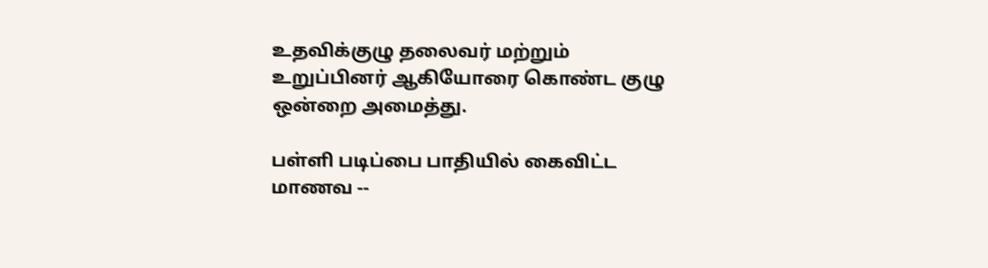உதவிக்குழு தலைவர் மற்றும் உறுப்பினர் ஆகியோரை கொண்ட குழு ஒன்றை அமைத்து.

பள்ளி படிப்பை பாதியில் கைவிட்ட மாணவ --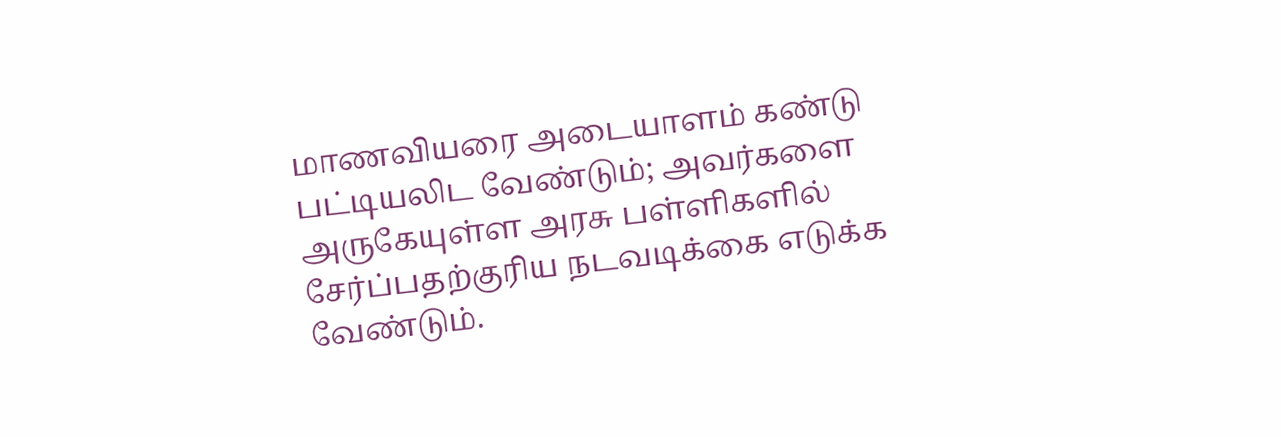மாணவியரை அடையாளம் கண்டு பட்டியலிட வேண்டும்; அவர்களை அருகேயுள்ள அரசு பள்ளிகளில் சேர்ப்பதற்குரிய நடவடிக்கை எடுக்க வேண்டும்.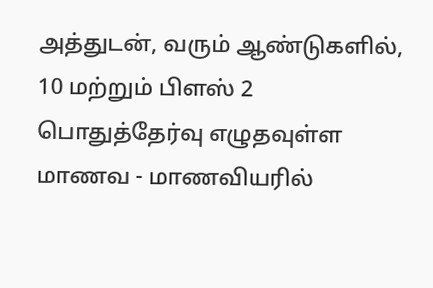அத்துடன், வரும் ஆண்டுகளில், 10 மற்றும் பிளஸ் 2 பொதுத்தேர்வு எழுதவுள்ள மாணவ - மாணவியரில்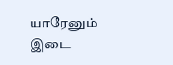யாரேனும் இடை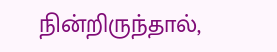நின்றிருந்தால்,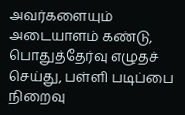அவர்களையும் அடையாளம் கண்டு, பொதுத்தேர்வு எழுதச் செய்து, பள்ளி படிப்பை நிறைவு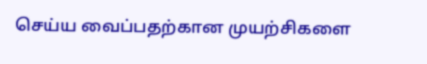செய்ய வைப்பதற்கான முயற்சிகளை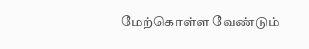மேற்கொள்ள வேண்டும்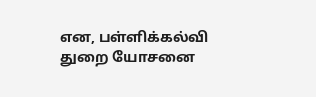என, பள்ளிக்கல்வி துறை யோசனை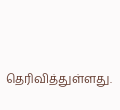தெரிவித்துள்ளது.